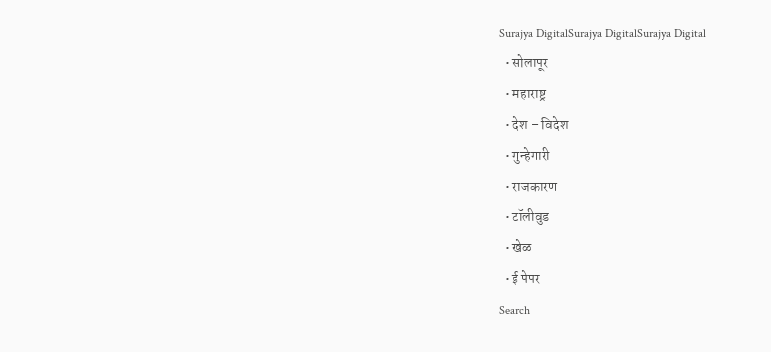Surajya DigitalSurajya DigitalSurajya Digital
  • सोलापूर
  • महाराष्ट्र
  • देश – विदेश
  • गुन्हेगारी
  • राजकारण
  • टॉलीवुड
  • खेळ
  • ई पेपर
Search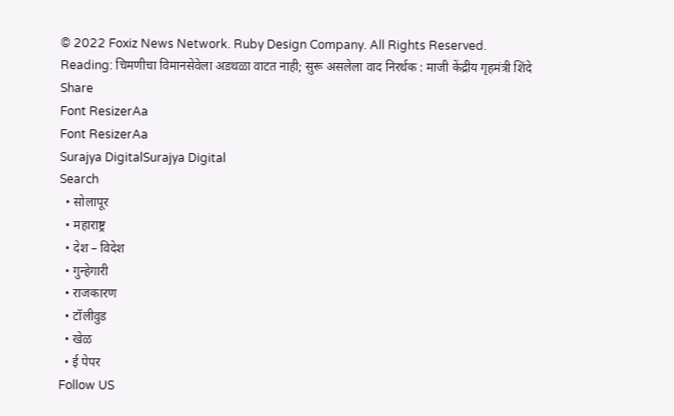© 2022 Foxiz News Network. Ruby Design Company. All Rights Reserved.
Reading: चिमणीचा विमानसेवेला अडथळा वाटत नाही; सुरू असलेला वाद निरर्थक : माजी केंद्रीय गृहमंत्री शिंदे
Share
Font ResizerAa
Font ResizerAa
Surajya DigitalSurajya Digital
Search
  • सोलापूर
  • महाराष्ट्र
  • देश – विदेश
  • गुन्हेगारी
  • राजकारण
  • टॉलीवुड
  • खेळ
  • ई पेपर
Follow US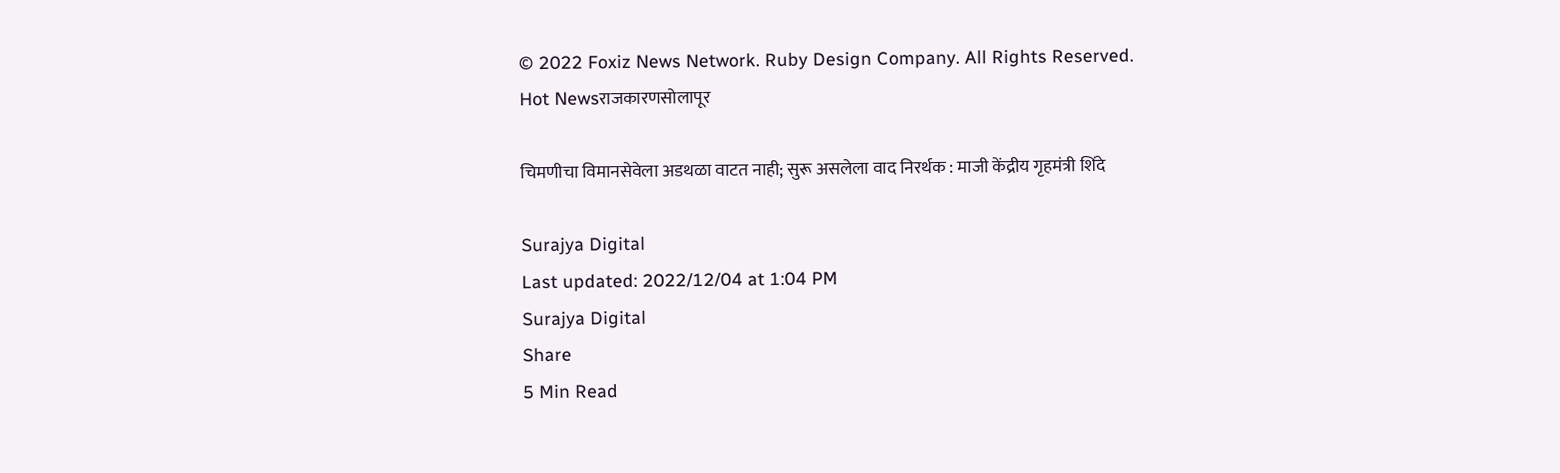© 2022 Foxiz News Network. Ruby Design Company. All Rights Reserved.
Hot Newsराजकारणसोलापूर

चिमणीचा विमानसेवेला अडथळा वाटत नाही; सुरू असलेला वाद निरर्थक : माजी केंद्रीय गृहमंत्री शिंदे

Surajya Digital
Last updated: 2022/12/04 at 1:04 PM
Surajya Digital
Share
5 Min Read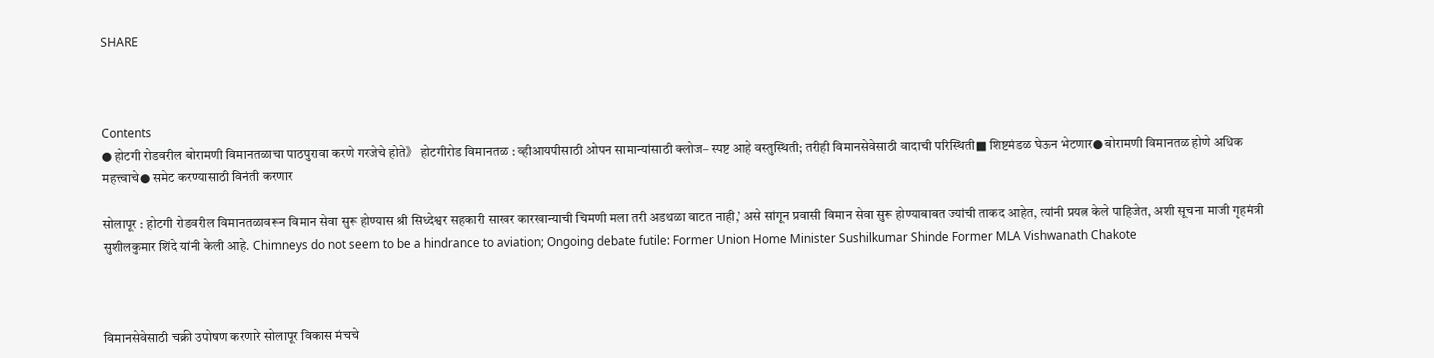SHARE



Contents
● होटगी रोडवरील बोरामणी विमानतळाचा पाठपुरावा करणे गरजेचे होते》 होटगीरोड विमानतळ : व्हीआयपीसाठी ओपन सामान्यांसाठी क्लोज– स्पष्ट आहे वस्तुस्थिती; तरीही विमानसेवेसाठी वादाची परिस्थिती■ शिष्टमंडळ घेऊन भेटणार● बोरामणी विमानतळ होणे अधिक महत्त्वाचे● समेट करण्यासाठी विनंती करणार

सोलापूर : होटगी रोडवरील विमानतळावरून विमान सेवा सुरू होण्यास श्री सिध्देश्वर सहकारी साखर कारखान्याची चिमणी मला तरी अडथळा वाटत नाही,’ असे सांगून प्रवासी विमान सेवा सुरू होण्याबाबत ज्यांची ताकद आहेत, त्यांनी प्रयत्न केले पाहिजेत, अशी सूचना माजी गृहमंत्री सुशीलकुमार शिंदे यांनी केली आहे. Chimneys do not seem to be a hindrance to aviation; Ongoing debate futile: Former Union Home Minister Sushilkumar Shinde Former MLA Vishwanath Chakote



विमानसेवेसाठी चक्री उपोषण करणारे सोलापूर विकास मंचचे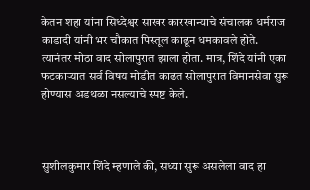केतन शहा यांना सिध्देश्वर साखर कारखान्याचे संचालक धर्मराज काडादी यांनी भर चौकात पिस्तूल काढून धमकावले होते. त्यानंतर मोठा वाद सोलापुरात झाला होता. मात्र, शिंदे यांनी एका फटकाऱ्यात सर्व विषय मोडीत काढत सोलापुरात विमानसेवा सुरू होण्यास अडथळा नसल्याचे स्पष्ट केले.



सुशीलकुमार शिंदे म्हणाले की, सध्या सुरू असलेला वाद हा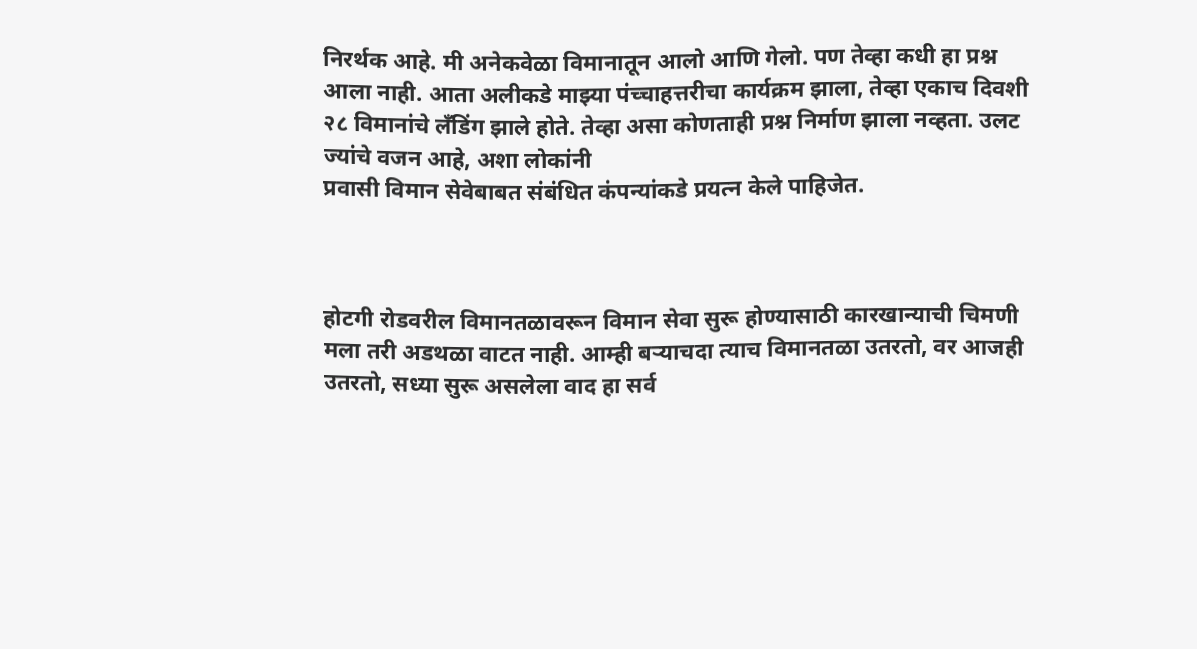निरर्थक आहे. मी अनेकवेळा विमानातून आलो आणि गेलो. पण तेव्हा कधी हा प्रश्न आला नाही. आता अलीकडे माझ्या पंच्चाहत्तरीचा कार्यक्रम झाला, तेव्हा एकाच दिवशी २८ विमानांचे लँडिंग झाले होते. तेव्हा असा कोणताही प्रश्न निर्माण झाला नव्हता. उलट ज्यांचे वजन आहे, अशा लोकांनी
प्रवासी विमान सेवेबाबत संबंधित कंपन्यांकडे प्रयत्न केले पाहिजेत.



होटगी रोडवरील विमानतळावरून विमान सेवा सुरू होण्यासाठी कारखान्याची चिमणी मला तरी अडथळा वाटत नाही. आम्ही बऱ्याचदा त्याच विमानतळा उतरतो, वर आजही उतरतो, सध्या सुरू असलेला वाद हा सर्व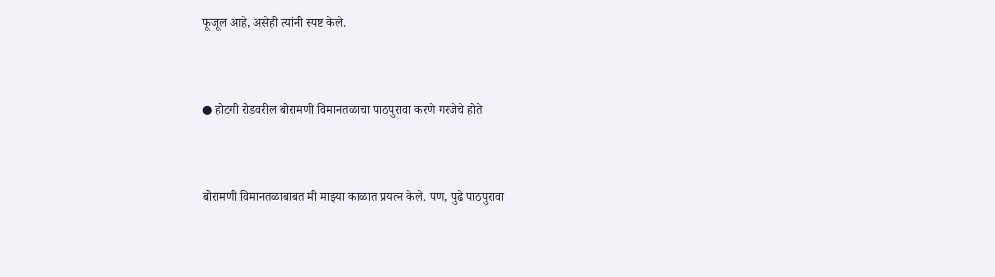फूजूल आहे, असेही त्यांनी स्पष्ट केले.



● होटगी रोडवरील बोरामणी विमानतळाचा पाठपुरावा करणे गरजेचे होते



बोरामणी विमानतळाबाबत मी माझ्या काळात प्रयत्न केले. पण, पुढे पाठपुरावा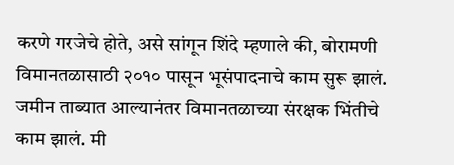करणे गरजेचे होते, असे सांगून शिंदे म्हणाले की, बोरामणी विमानतळासाठी २०१० पासून भूसंपादनाचे काम सुरू झालं. जमीन ताब्यात आल्यानंतर विमानतळाच्या संरक्षक भिंतीचे काम झालं. मी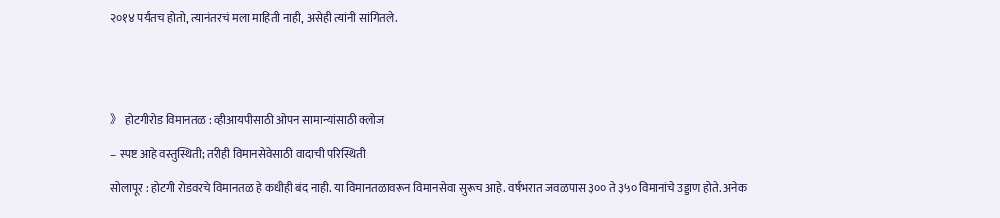२०१४ पर्यंतच होतो, त्यानंतरचं मला माहिती नाही, असेही त्यांनी सांगितले.





》 होटगीरोड विमानतळ : व्हीआयपीसाठी ओपन सामान्यांसाठी क्लोज

– स्पष्ट आहे वस्तुस्थिती; तरीही विमानसेवेसाठी वादाची परिस्थिती

सोलापूर : होटगी रोडवरचे विमानतळ हे कधीही बंद नाही. या विमानतळावरून विमानसेवा सुरूच आहे. वर्षभरात जवळपास ३०० ते ३५० विमानांचे उड्डाण होते. अनेक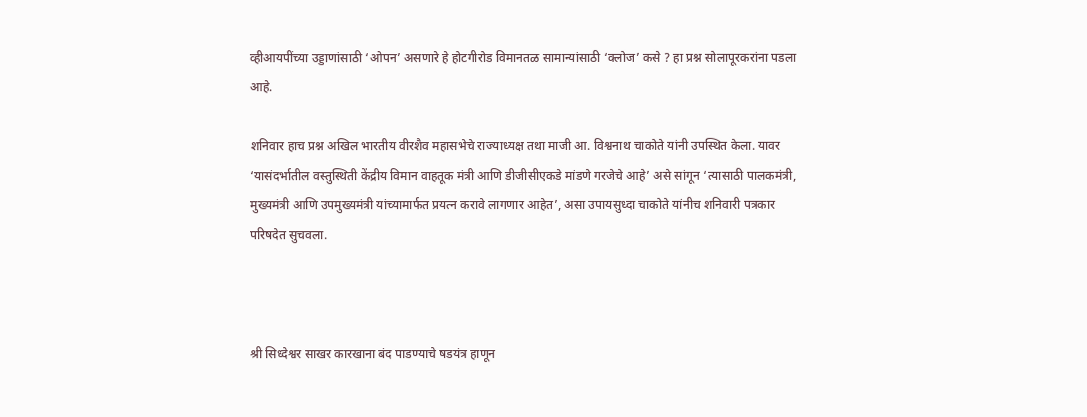व्हीआयपींच्या उड्डाणांसाठी ‘ओपन’ असणारे हे होटगीरोड विमानतळ सामान्यांसाठी ‘क्लोज’ कसे ? हा प्रश्न सोलापूरकरांना पडला आहे.

शनिवार हाच प्रश्न अखिल भारतीय वीरशैव महासभेचे राज्याध्यक्ष तथा माजी आ. विश्वनाथ चाकोते यांनी उपस्थित केला. यावर ‘यासंदर्भातील वस्तुस्थिती केंद्रीय विमान वाहतूक मंत्री आणि डीजीसीएकडे मांडणे गरजेचे आहे’ असे सांगून ‘त्यासाठी पालकमंत्री, मुख्यमंत्री आणि उपमुख्यमंत्री यांच्यामार्फत प्रयत्न करावे लागणार आहेत’, असा उपायसुध्दा चाकोते यांनीच शनिवारी पत्रकार परिषदेत सुचवला.



श्री सिध्देश्वर साखर कारखाना बंद पाडण्याचे षडयंत्र हाणून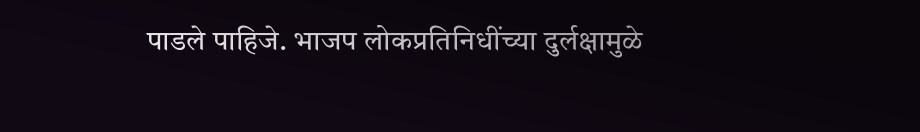पाडले पाहिजे. भाजप लोकप्रतिनिधींच्या दुर्लक्षामुळे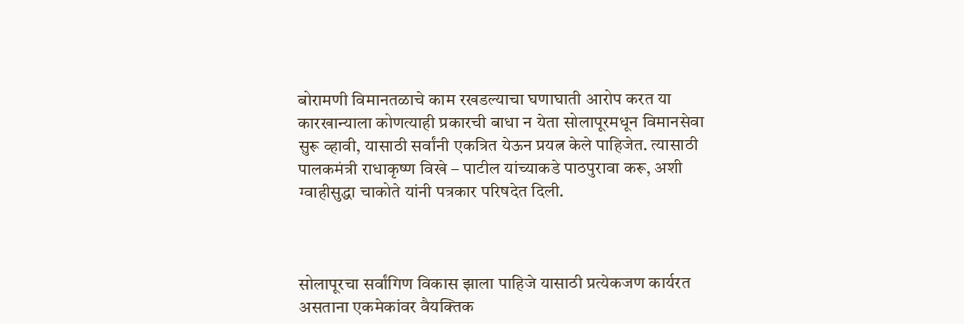बोरामणी विमानतळाचे काम रखडल्याचा घणाघाती आरोप करत या कारखान्याला कोणत्याही प्रकारची बाधा न येता सोलापूरमधून विमानसेवा सुरू व्हावी, यासाठी सर्वांनी एकत्रित येऊन प्रयत्न केले पाहिजेत. त्यासाठी पालकमंत्री राधाकृष्ण विखे – पाटील यांच्याकडे पाठपुरावा करू, अशी ग्वाहीसुद्धा चाकोते यांनी पत्रकार परिषदेत दिली.



सोलापूरचा सर्वांगिण विकास झाला पाहिजे यासाठी प्रत्येकजण कार्यरत असताना एकमेकांवर वैयक्तिक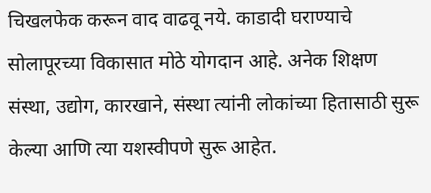चिखलफेक करून वाद वाढवू नये. काडादी घराण्याचे सोलापूरच्या विकासात मोठे योगदान आहे. अनेक शिक्षण संस्था, उद्योग, कारखाने, संस्था त्यांनी लोकांच्या हितासाठी सुरू केल्या आणि त्या यशस्वीपणे सुरू आहेत.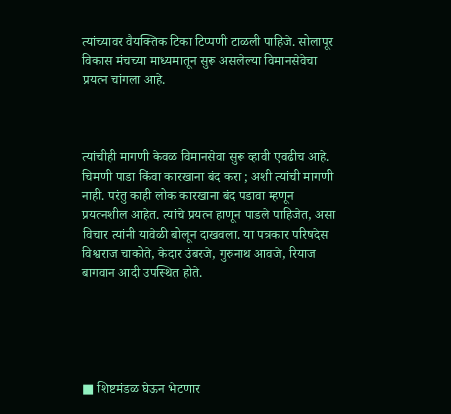त्यांच्यावर वैयक्तिक टिका टिप्पणी टाळली पाहिजे. सोलापूर विकास मंचच्या माध्यमातून सुरू असलेल्या विमानसेवेचा प्रयत्न चांगला आहे.



त्यांचीही मागणी केवळ विमानसेवा सुरू व्हावी एवढीच आहे. चिमणी पाडा किंवा कारखाना बंद करा ; अशी त्यांची मागणी नाही. परंतु काही लोक कारखाना बंद पडावा म्हणून प्रयत्नशील आहेत. त्यांचे प्रयत्न हाणून पाडले पाहिजेत, असा विचार त्यांनी यावेळी बोलून दाखवला. या पत्रकार परिषदेस विश्वराज चाकोते, केदार उंबरजे, गुरुनाथ आवजे, रियाज बागवान आदी उपस्थित होते.





■ शिष्टमंडळ घेऊन भेटणार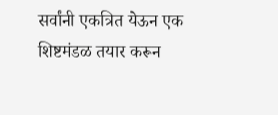सर्वांनी एकत्रित येऊन एक शिष्टमंडळ तयार करून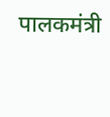पालकमंत्री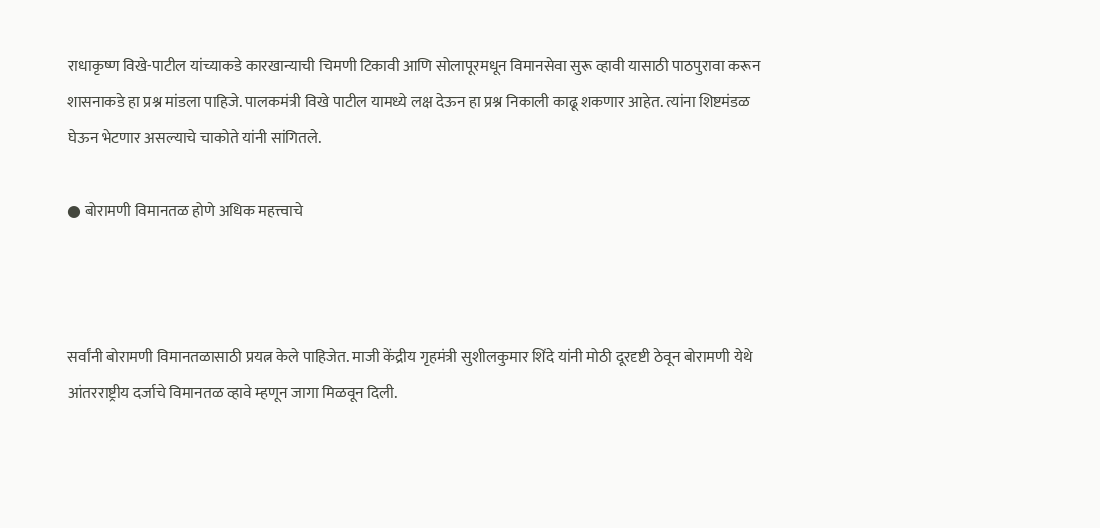राधाकृष्ण विखे-पाटील यांच्याकडे कारखान्याची चिमणी टिकावी आणि सोलापूरमधून विमानसेवा सुरू व्हावी यासाठी पाठपुरावा करून शासनाकडे हा प्रश्न मांडला पाहिजे. पालकमंत्री विखे पाटील यामध्ये लक्ष देऊन हा प्रश्न निकाली काढू शकणार आहेत. त्यांना शिष्टमंडळ घेऊन भेटणार असल्याचे चाकोते यांनी सांगितले.

● बोरामणी विमानतळ होणे अधिक महत्त्वाचे



सर्वांनी बोरामणी विमानतळासाठी प्रयत्न केले पाहिजेत. माजी केंद्रीय गृहमंत्री सुशीलकुमार शिंदे यांनी मोठी दूरदृष्टी ठेवून बोरामणी येथे आंतरराष्ट्रीय दर्जाचे विमानतळ व्हावे म्हणून जागा मिळवून दिली.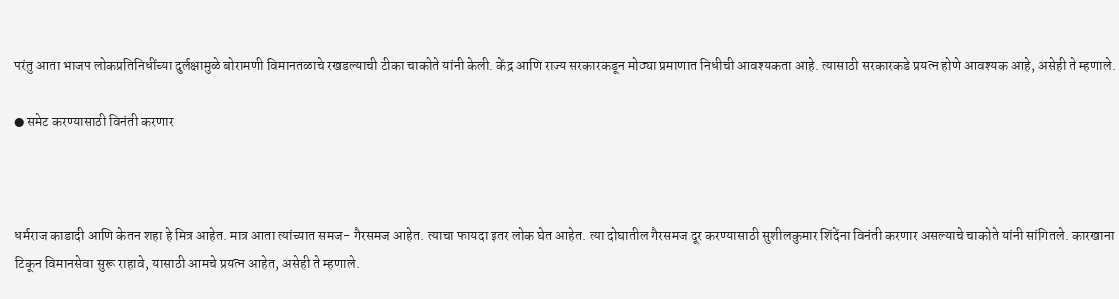परंतु आता भाजप लोकप्रतिनिधींच्या दुर्लक्षामुळे बोरामणी विमानतळाचे रखडल्याची टीका चाकोते यांनी केली. केंद्र आणि राज्य सरकारकडून मोठ्या प्रमाणात निधीची आवश्यकता आहे. त्यासाठी सरकारकडे प्रयत्न होणे आवश्यक आहे, असेही ते म्हणाले.

● समेट करण्यासाठी विनंती करणार



धर्मराज काडादी आणि केतन शहा हे मित्र आहेत. मात्र आता त्यांच्यात समज- गैरसमज आहेत. त्याचा फायदा इतर लोक घेत आहेत. त्या दोघातील गैरसमज दूर करण्यासाठी सुशीलकुमार शिंदेंना विनंती करणार असल्याचे चाकोते यांनी सांगितले. कारखाना टिकून विमानसेवा सुरू राहावे, यासाठी आमचे प्रयत्न आहेत, असेही ते म्हणाले.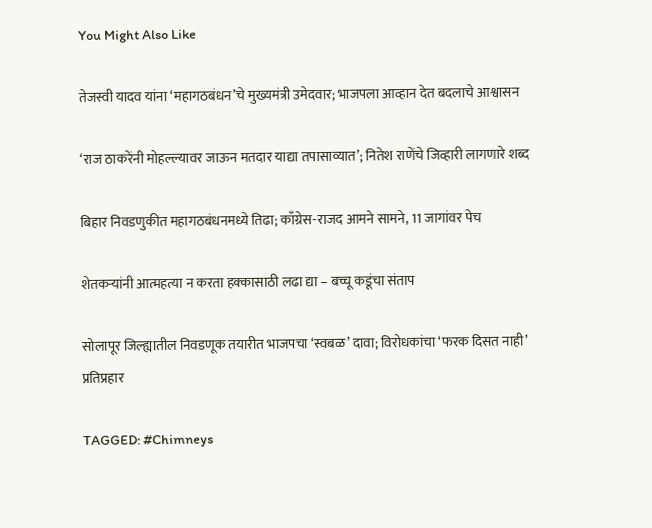You Might Also Like

तेजस्वी यादव यांना ‘महागठबंधन’चे मुख्यमंत्री उमेदवार; भाजपला आव्हान देत बदलाचे आश्वासन

‘राज ठाकरेंनी मोहल्ल्यावर जाऊन मतदार याद्या तपासाव्यात’; नितेश राणेंचे जिव्हारी लागणारे शब्द

बिहार निवडणुकीत महागठबंधनमध्ये तिढा; काँग्रेस-राजद आमने सामने, 11 जागांवर पेच

शेतकऱ्यांनी आत्महत्या न करता हक्कासाठी लढा द्या – बच्चू कडूंचा संताप

सोलापूर जिल्ह्यातील निवडणूक तयारीत भाजपचा ‘स्वबळ’ दावा; विरोधकांचा ‘फरक दिसत नाही’ प्रतिप्रहार

TAGGED: #Chimneys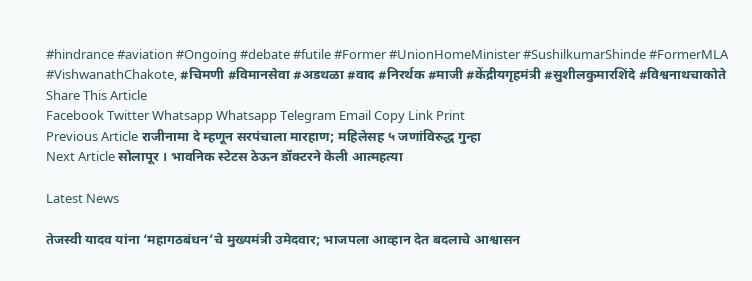#hindrance #aviation #Ongoing #debate #futile #Former #UnionHomeMinister #SushilkumarShinde #FormerMLA #VishwanathChakote, #चिमणी #विमानसेवा #अडथळा #वाद #निरर्थक #माजी #केंद्रीयगृहमंत्री #सुशीलकुमारशिंदे #विश्वनाथचाकोते
Share This Article
Facebook Twitter Whatsapp Whatsapp Telegram Email Copy Link Print
Previous Article राजीनामा दे म्हणून सरपंचाला मारहाण; महिलेसह ५ जणांविरुद्ध गुन्हा
Next Article सोलापूर । भावनिक स्टेटस ठेऊन डॉक्टरने केली आत्महत्या

Latest News

तेजस्वी यादव यांना ‘महागठबंधन’चे मुख्यमंत्री उमेदवार; भाजपला आव्हान देत बदलाचे आश्वासन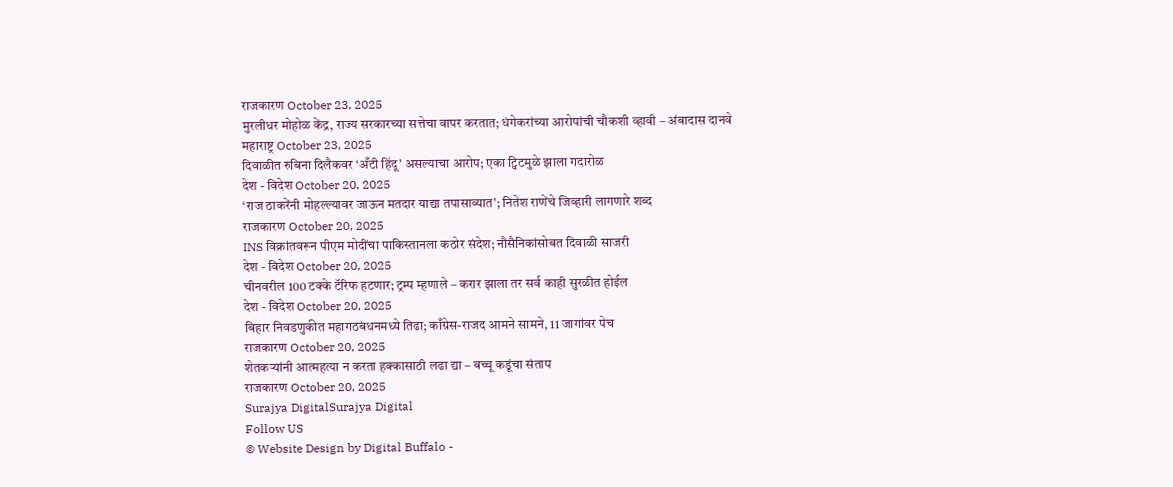राजकारण October 23, 2025
मुरलीधर मोहोळ केंद्र, राज्य सरकारच्या सत्तेचा वापर करतात; धंगेकरांच्या आरोपांची चौकशी व्हावी – अंबादास दानवे
महाराष्ट्र October 23, 2025
दिवाळीत रुबिना दिलैकवर ‘अँटी हिंदू’ असल्याचा आरोप; एका ट्विटमुळे झाला गदारोळ
देश - विदेश October 20, 2025
‘राज ठाकरेंनी मोहल्ल्यावर जाऊन मतदार याद्या तपासाव्यात’; नितेश राणेंचे जिव्हारी लागणारे शब्द
राजकारण October 20, 2025
INS विक्रांतवरून पीएम मोदींचा पाकिस्तानला कठोर संदेश; नौसैनिकांसोबत दिवाळी साजरी
देश - विदेश October 20, 2025
चीनवरील 100 टक्के टॅरिफ हटणार; ट्रम्प म्हणाले – करार झाला तर सर्व काही सुरळीत होईल
देश - विदेश October 20, 2025
बिहार निवडणुकीत महागठबंधनमध्ये तिढा; काँग्रेस-राजद आमने सामने, 11 जागांवर पेच
राजकारण October 20, 2025
शेतकऱ्यांनी आत्महत्या न करता हक्कासाठी लढा द्या – बच्चू कडूंचा संताप
राजकारण October 20, 2025
Surajya DigitalSurajya Digital
Follow US
© Website Design by Digital Buffalo -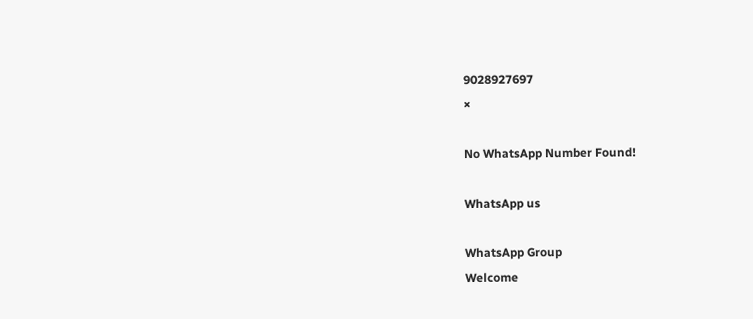9028927697
×

No WhatsApp Number Found!

WhatsApp us

WhatsApp Group
Welcome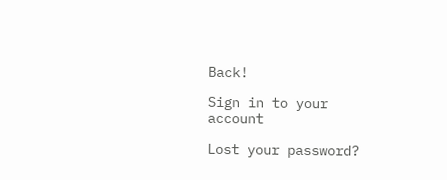Back!

Sign in to your account

Lost your password?